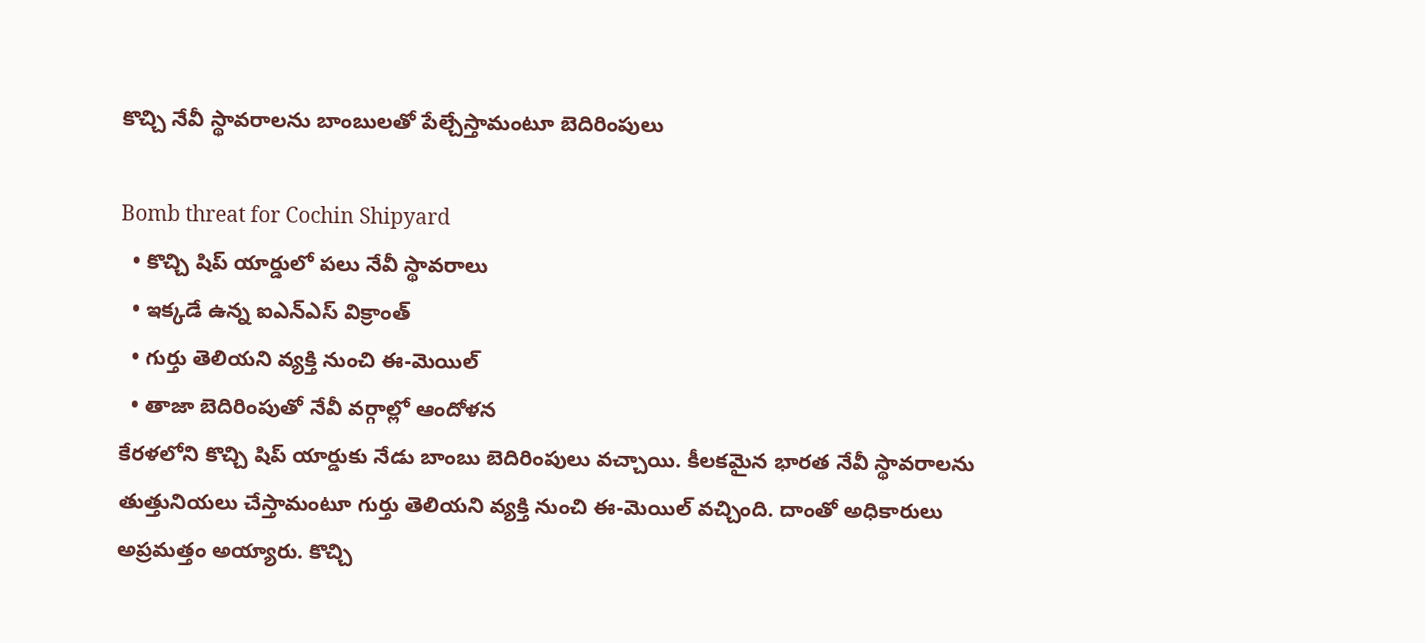కొచ్చి నేవీ స్థావరాలను బాంబులతో పేల్చేస్తామంటూ బెదిరింపులు

Bomb threat for Cochin Shipyard
  • కొచ్చి షిప్ యార్డులో పలు నేవీ స్థావరాలు
  • ఇక్కడే ఉన్న ఐఎన్ఎస్ విక్రాంత్
  • గుర్తు తెలియని వ్యక్తి నుంచి ఈ-మెయిల్
  • తాజా బెదిరింపుతో నేవీ వర్గాల్లో ఆందోళన
కేరళలోని కొచ్చి షిప్ యార్డుకు నేడు బాంబు బెదిరింపులు వచ్చాయి. కీలకమైన భారత నేవీ స్థావరాలను తుత్తునియలు చేస్తామంటూ గుర్తు తెలియని వ్యక్తి నుంచి ఈ-మెయిల్ వచ్చింది. దాంతో అధికారులు అప్రమత్తం అయ్యారు. కొచ్చి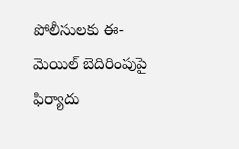పోలీసులకు ఈ-మెయిల్ బెదిరింపుపై ఫిర్యాదు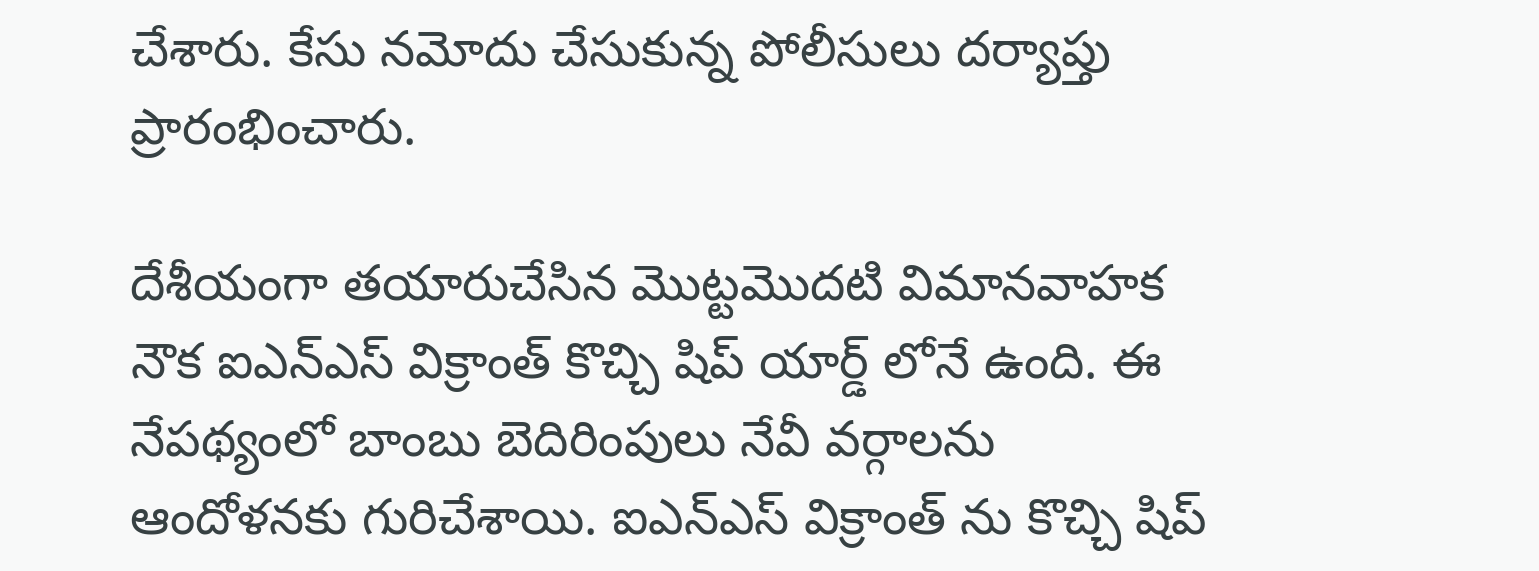చేశారు. కేసు నమోదు చేసుకున్న పోలీసులు దర్యాప్తు ప్రారంభించారు.

దేశీయంగా తయారుచేసిన మొట్టమొదటి విమానవాహక నౌక ఐఎన్ఎస్ విక్రాంత్ కొచ్చి షిప్ యార్డ్ లోనే ఉంది. ఈ నేపథ్యంలో బాంబు బెదిరింపులు నేవీ వర్గాలను ఆందోళనకు గురిచేశాయి. ఐఎన్ఎస్ విక్రాంత్ ను కొచ్చి షిప్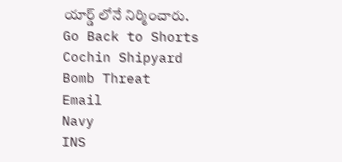యార్డ్ లోనే నిర్మించారు.
Go Back to Shorts
Cochin Shipyard
Bomb Threat
Email
Navy
INS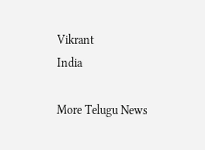Vikrant
India

More Telugu News